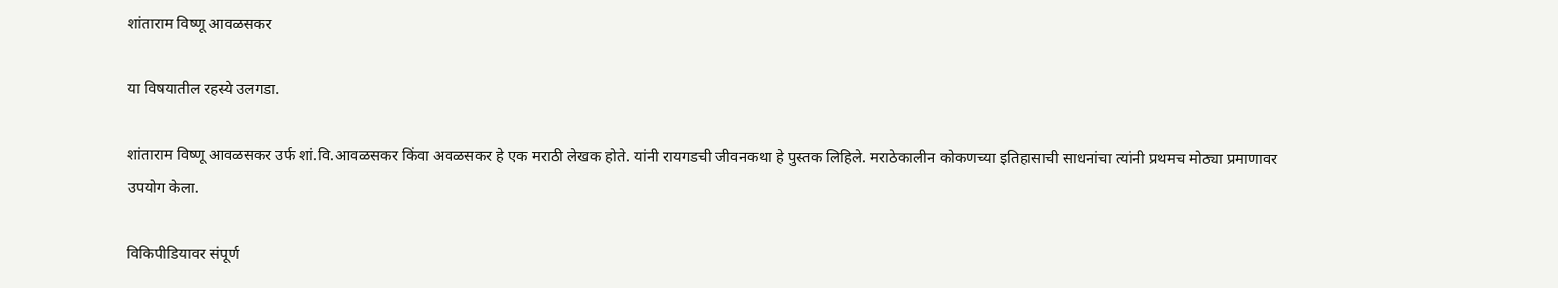शांताराम विष्णू आवळसकर

या विषयातील रहस्ये उलगडा.

शांताराम विष्णू आवळसकर उर्फ शां.वि.आवळसकर किंवा अवळसकर हे एक मराठी लेखक होते. यांनी रायगडची जीवनकथा हे पुस्तक लिहिले. मराठेकालीन कोकणच्या इतिहासाची साधनांचा त्यांनी प्रथमच मोठ्या प्रमाणावर उपयोग केला.

विकिपीडियावर संपूर्ण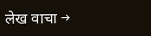लेख वाचा →